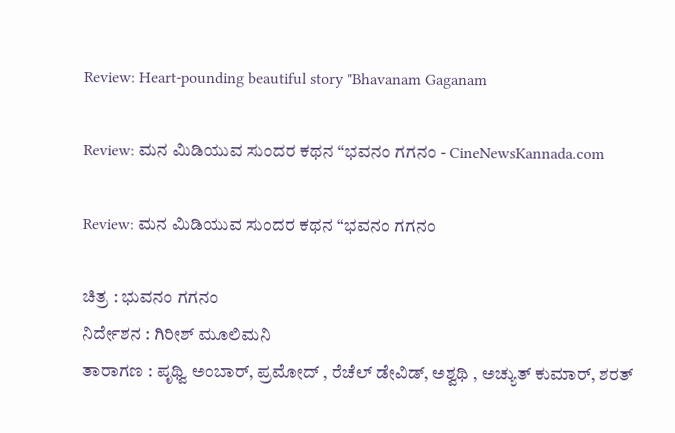Review: Heart-pounding beautiful story "Bhavanam Gaganam

Review: ಮನ ಮಿಡಿಯುವ ಸುಂದರ ಕಥನ “ಭವನಂ ಗಗನಂ - CineNewsKannada.com

Review: ಮನ ಮಿಡಿಯುವ ಸುಂದರ ಕಥನ “ಭವನಂ ಗಗನಂ

ಚಿತ್ರ : ಭುವನಂ ಗಗನಂ
ನಿರ್ದೇಶನ : ಗಿರೀಶ್ ಮೂಲಿಮನಿ
ತಾರಾಗಣ : ಪೃಥ್ವಿ ಅಂಬಾರ್, ಪ್ರಮೋದ್ , ರೆಚೆಲ್ ಡೇವಿಡ್, ಅಶ್ವಥಿ , ಅಚ್ಯುತ್ ಕುಮಾರ್, ಶರತ್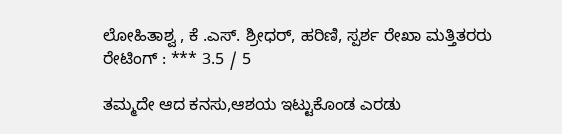ಲೋಹಿತಾಶ್ವ , ಕೆ .ಎಸ್. ಶ್ರೀಧರ್, ಹರಿಣಿ, ಸ್ಪರ್ಶ ರೇಖಾ ಮತ್ತಿತರರು
ರೇಟಿಂಗ್ : *** 3.5 / 5

ತಮ್ಮದೇ ಆದ ಕನಸು,ಆಶಯ ಇಟ್ಟುಕೊಂಡ ಎರಡು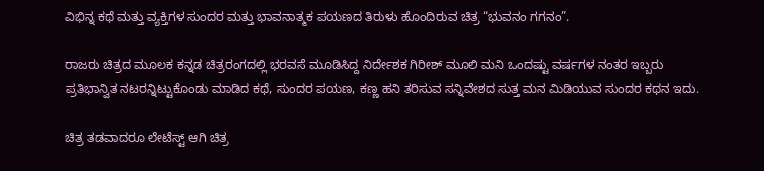ವಿಭಿನ್ನ ಕಥೆ ಮತ್ತು ವ್ಯಕ್ತಿಗಳ ಸುಂದರ ಮತ್ತು ಭಾವನಾತ್ಮಕ ಪಯಣದ ತಿರುಳು ಹೊಂದಿರುವ ಚಿತ್ರ “ಭುವನಂ ಗಗನಂ”.

ರಾಜರು ಚಿತ್ರದ ಮೂಲಕ ಕನ್ನಡ ಚಿತ್ರರಂಗದಲ್ಲಿ ಭರವಸೆ ಮೂಡಿಸಿದ್ದ ನಿರ್ದೇಶಕ ಗಿರೀಶ್ ಮೂಲಿ ಮನಿ ಒಂದಷ್ಟು ವರ್ಷಗಳ ನಂತರ ಇಬ್ಬರು ಪ್ರತಿಭಾನ್ವಿತ ನಟರನ್ನಿಟ್ಟುಕೊಂಡು ಮಾಡಿದ ಕಥೆ, ಸುಂದರ ಪಯಣ, ಕಣ್ಣ ಹನಿ ತರಿಸುವ ಸನ್ನಿವೇಶದ ಸುತ್ತ ಮನ ಮಿಡಿಯುವ ಸುಂದರ ಕಥನ ಇದು.

ಚಿತ್ರ ತಡವಾದರೂ ಲೇಟೆಸ್ಟ್ ಆಗಿ ಚಿತ್ರ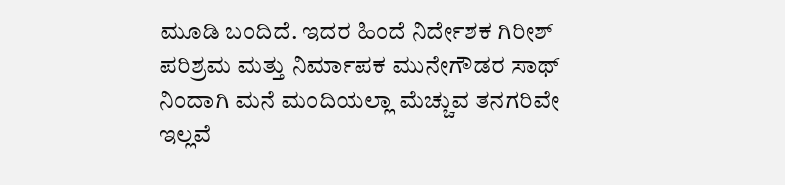ಮೂಡಿ ಬಂದಿದೆ. ಇದರ ಹಿಂದೆ ನಿರ್ದೇಶಕ ಗಿರೀಶ್ ಪರಿಶ್ರಮ ಮತ್ತು ನಿರ್ಮಾಪಕ ಮುನೇಗೌಡರ ಸಾಥ್ ನಿಂದಾಗಿ ಮನೆ ಮಂದಿಯಲ್ಲಾ ಮೆಚ್ಚುವ ತನಗರಿವೇ ಇಲ್ಲವೆ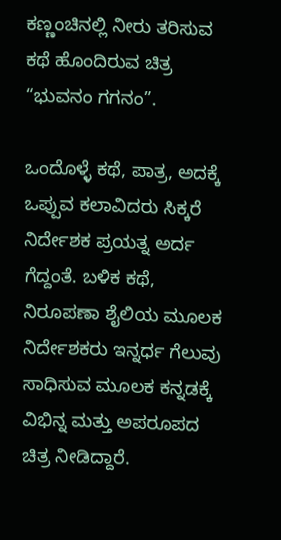ಕಣ್ಣಂಚಿನಲ್ಲಿ ನೀರು ತರಿಸುವ ಕಥೆ ಹೊಂದಿರುವ ಚಿತ್ರ “ಭುವನಂ ಗಗನಂ”.

ಒಂದೊಳ್ಳೆ ಕಥೆ, ಪಾತ್ರ, ಅದಕ್ಕೆ ಒಪ್ಪುವ ಕಲಾವಿದರು ಸಿಕ್ಕರೆ ನಿರ್ದೇಶಕ ಪ್ರಯತ್ನ ಅರ್ದ ಗೆದ್ದಂತೆ. ಬಳಿಕ ಕಥೆ, ನಿರೂಪಣಾ ಶೈಲಿಯ ಮೂಲಕ ನಿರ್ದೇಶಕರು ಇನ್ನರ್ಧ ಗೆಲುವು ಸಾಧಿಸುವ ಮೂಲಕ ಕನ್ನಡಕ್ಕೆ ವಿಭಿನ್ನ ಮತ್ತು ಅಪರೂಪದ ಚಿತ್ರ ನೀಡಿದ್ದಾರೆ.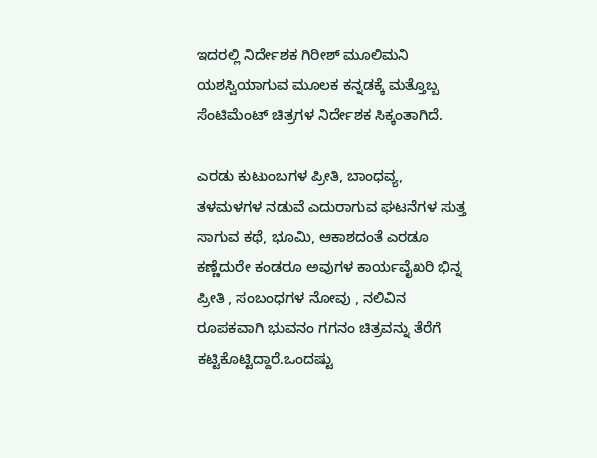ಇದರಲ್ಲಿ ನಿರ್ದೇಶಕ ಗಿರೀಶ್ ಮೂಲಿಮನಿ ಯಶಸ್ವಿಯಾಗುವ ಮೂಲಕ ಕನ್ನಡಕ್ಕೆ ಮತ್ತೊಬ್ಬ ಸೆಂಟಿಮೆಂಟ್ ಚಿತ್ರಗಳ ನಿರ್ದೇಶಕ ಸಿಕ್ಕಂತಾಗಿದೆ.

ಎರಡು ಕುಟುಂಬಗಳ ಪ್ರೀತಿ, ಬಾಂಧವ್ಯ, ತಳಮಳಗಳ ನಡುವೆ ಎದುರಾಗುವ ಘಟನೆಗಳ ಸುತ್ತ ಸಾಗುವ ಕಥೆ, ಭೂಮಿ, ಆಕಾಶದಂತೆ ಎರಡೂ ಕಣ್ಣೆದುರೇ ಕಂಡರೂ ಅವುಗಳ ಕಾರ್ಯವೈಖರಿ ಭಿನ್ನ ಪ್ರೀತಿ , ಸಂಬಂಧಗಳ ನೋವು , ನಲಿವಿನ ರೂಪಕವಾಗಿ ಭುವನಂ ಗಗನಂ ಚಿತ್ರವನ್ನು ತೆರೆಗೆ ಕಟ್ಟಿಕೊಟ್ಟಿದ್ದಾರೆ.ಒಂದಷ್ಟು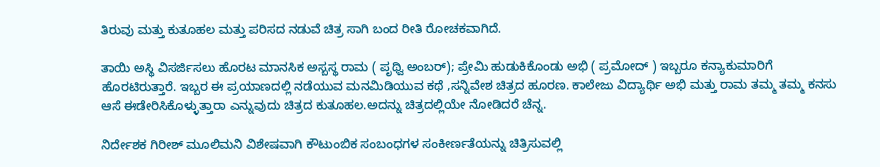ತಿರುವು ಮತ್ತು ಕುತೂಹಲ ಮತ್ತು ಪರಿಸದ ನಡುವೆ ಚಿತ್ರ ಸಾಗಿ ಬಂದ ರೀತಿ ರೋಚಕವಾಗಿದೆ.

ತಾಯಿ ಅಸ್ಥಿ ವಿಸರ್ಜಿಸಲು ಹೊರಟ ಮಾನಸಿಕ ಅಸ್ಬಸ್ಥ ರಾಮ ( ಪೃಥ್ವಿ ಅಂಬರ್); ಪ್ರೇಮಿ ಹುಡುಕಿಕೊಂಡು ಅಭಿ ( ಪ್ರಮೋದ್ ) ಇಬ್ಬರೂ ಕನ್ಯಾಕುಮಾರಿಗೆ ಹೊರಟಿರುತ್ತಾರೆ. ಇಬ್ಬರ ಈ ಪ್ರಯಾಣದಲ್ಲಿ ನಡೆಯುವ ಮನ‌ಮಿಡಿಯುವ ಕಥೆ ,ಸನ್ನಿವೇಶ ಚಿತ್ರದ ಹೂರಣ. ಕಾಲೇಜು ವಿದ್ಯಾರ್ಥಿ ಅಭಿ ಮತ್ತು ರಾಮ ತಮ್ಮ ತಮ್ಮ ಕನಸು ಆಸೆ ಈಡೇರಿಸಿಕೊಳ್ಳುತ್ತಾರಾ ಎನ್ನುವುದು ಚಿತ್ರದ ಕುತೂಹಲ.ಅದನ್ನು ಚಿತ್ರದಲ್ಲಿಯೇ ನೋಡಿದರೆ ಚೆನ್ನ.

ನಿರ್ದೇಶಕ ಗಿರೀಶ್ ಮೂಲಿಮನಿ ವಿಶೇಷವಾಗಿ ಕೌಟುಂಬಿಕ ಸಂಬಂಧಗಳ ಸಂಕೀರ್ಣತೆಯನ್ನು ಚಿತ್ರಿಸುವಲ್ಲಿ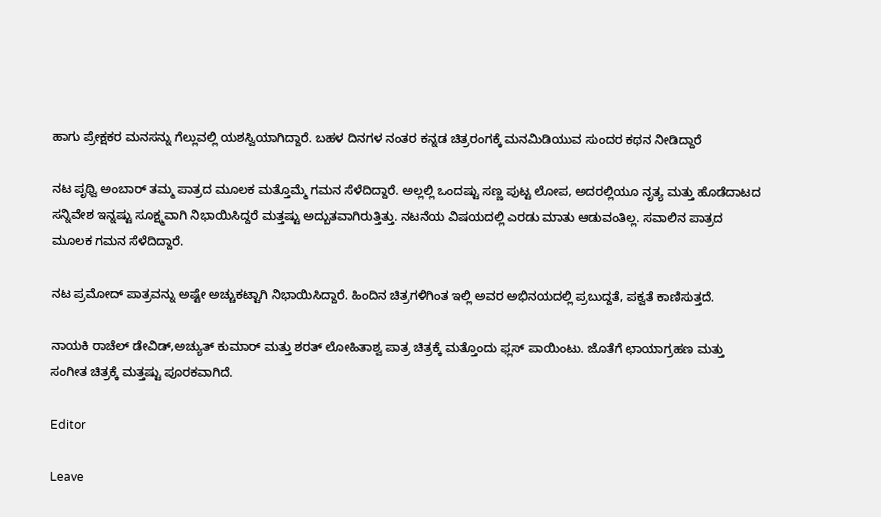ಹಾಗು ಪ್ರೇಕ್ಷಕರ ಮನಸನ್ನು ಗೆಲ್ಲುವಲ್ಲಿ ಯಶಸ್ವಿಯಾಗಿದ್ದಾರೆ. ಬಹಳ ದಿನಗಳ ನಂತರ ಕನ್ನಡ ಚಿತ್ರರಂಗಕ್ಕೆ ಮನಮಿಡಿಯುವ ಸುಂದರ ಕಥನ ನೀಡಿದ್ದಾರೆ

ನಟ ಪೃಥ್ವಿ ಅಂಬಾರ್ ತಮ್ಮ ಪಾತ್ರದ ಮೂಲಕ‌ ಮತ್ತೊಮ್ಮೆ ಗಮನ‌ ಸೆಳೆದಿದ್ದಾರೆ. ಅಲ್ಲಲ್ಲಿ ಒಂದಷ್ಟು ಸಣ್ಣ ಪುಟ್ಟ ಲೋಪ, ಅದರಲ್ಲಿಯೂ ನೃತ್ಯ ಮತ್ತು ಹೊಡೆದಾಟದ ಸನ್ನಿವೇಶ ಇನ್ನಷ್ಟು ಸೂಕ್ಷ್ಮವಾಗಿ ನಿಭಾಯಿಸಿದ್ದರೆ ಮತ್ತಷ್ಟು ಅದ್ಬುತವಾಗಿರುತ್ತಿತ್ತು. ನಟನೆಯ ವಿಷಯದಲ್ಲಿ ಎರಡು ಮಾತು ಆಡುವಂತಿಲ್ಲ. ಸವಾಲಿನ ಪಾತ್ರದ ಮೂಲಕ ಗಮನ ಸೆಳೆದಿದ್ದಾರೆ.

ನಟ ಪ್ರಮೋದ್ ಪಾತ್ರವನ್ನು ಅಷ್ಟೇ ಅಚ್ಚುಕಟ್ಟಾಗಿ ನಿಭಾಯಿಸಿದ್ದಾರೆ. ಹಿಂದಿನ ಚಿತ್ರಗಳಿಗಿಂತ ಇಲ್ಲಿ ಅವರ ಅಭಿನಯದಲ್ಲಿ ಪ್ರಬುದ್ದತೆ, ಪಕ್ವತೆ ಕಾಣಿಸುತ್ತದೆ.

ನಾಯಕಿ ರಾಚೆಲ್ ಡೇವಿಡ್,ಅಚ್ಯುತ್ ಕುಮಾರ್ ಮತ್ತು ಶರತ್ ಲೋಹಿತಾಶ್ವ ಪಾತ್ರ ಚಿತ್ರಕ್ಕೆ ಮತ್ತೊಂದು ಫ್ಲಸ್ ಪಾಯಿಂಟು. ಜೊತೆಗೆ ಛಾಯಾಗ್ರಹಣ ಮತ್ತು ಸಂಗೀತ ಚಿತ್ರಕ್ಕೆ ಮತ್ತಷ್ಟು ಪೂರಕವಾಗಿದೆ.

Editor

Leave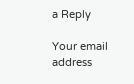a Reply

Your email address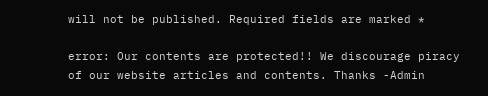will not be published. Required fields are marked *

error: Our contents are protected!! We discourage piracy of our website articles and contents. Thanks -Admin